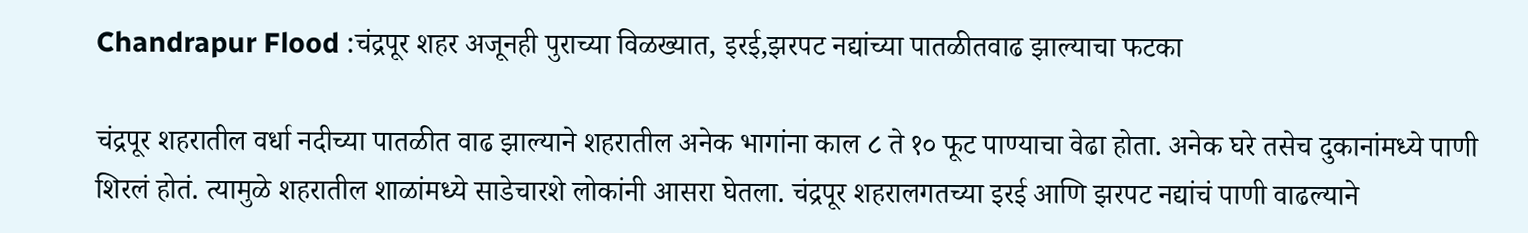Chandrapur Flood :चंद्रपूर शहर अजूनही पुराच्या विळख्यात, इरई,झरपट नद्यांच्या पातळीतवाढ झाल्याचा फटका

चंद्रपूर शहरातील वर्धा नदीच्या पातळीत वाढ झाल्याने शहरातील अनेक भागांना काल ८ ते १० फूट पाण्याचा वेढा होता. अनेक घरे तसेच दुकानांमध्ये पाणी शिरलं होतं. त्यामुळे शहरातील शाळांमध्ये साडेचारशे लोकांनी आसरा घेतला. चंद्रपूर शहरालगतच्या इरई आणि झरपट नद्यांचं पाणी वाढल्याने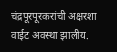चंद्रपूरपूरकरांची अक्षरशा वाईट अवस्था झालीय.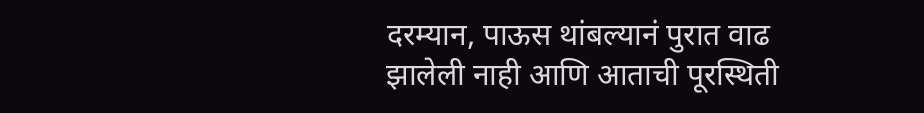दरम्यान, पाऊस थांबल्यानं पुरात वाढ झालेली नाही आणि आताची पूरस्थिती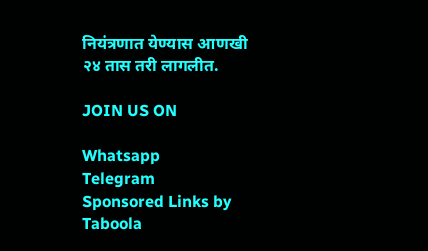नियंत्रणात येण्यास आणखी २४ तास तरी लागलीत.

JOIN US ON

Whatsapp
Telegram
Sponsored Links by Taboola